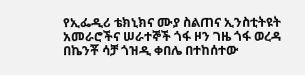የኢፌዲሪ ቴክኒክና ሙያ ስልጠና ኢንስቲትዩት አመራሮችና ሠራተኞች ጎፋ ዞን ገዜ ጎፋ ወረዳ በኬንቾ ሳቻ ጎዝዲ ቀበሌ በተከሰተው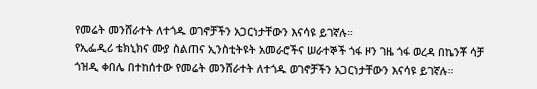የመሬት መንሸራተት ለተጎዱ ወገኖቻችን አጋርነታቸውን እናሳዩ ይገኛሉ።
የኢፌዲሪ ቴክኒክና ሙያ ስልጠና ኢንስቲትዩት አመራሮችና ሠራተኞች ጎፋ ዞን ገዜ ጎፋ ወረዳ በኬንቾ ሳቻ ጎዝዲ ቀበሌ በተከሰተው የመሬት መንሸራተት ለተጎዱ ወገኖቻችን አጋርነታቸውን እናሳዩ ይገኛሉ።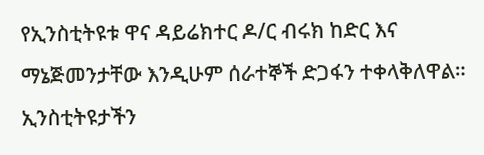የኢንስቲትዩቱ ዋና ዳይሬክተር ዶ/ር ብሩክ ከድር እና ማኔጅመንታቸው እንዲሁም ሰራተኞች ድጋፋን ተቀላቅለዋል።
ኢንስቲትዩታችን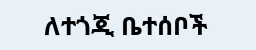ለተጎጂ ቤተሰቦች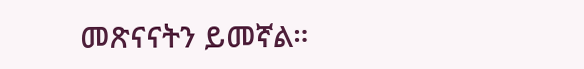መጽናናትን ይመኛል።